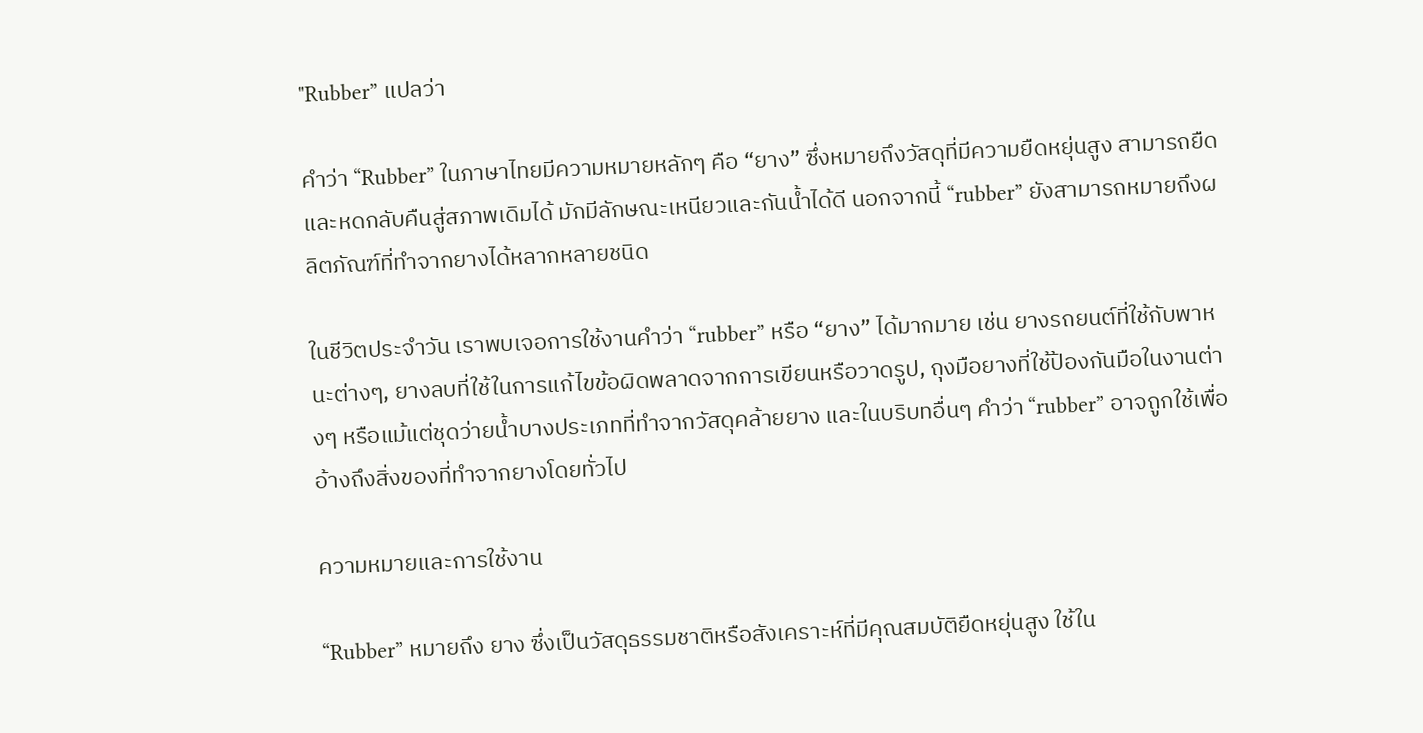"Rubber” แปลว่า

คำว่า “Rubber” ในภาษาไทยมีความหมายหลักๆ คือ “ยาง” ซึ่งหมายถึงวัสดุที่มีความยืดหยุ่นสูง สามารถยืดและหดกลับคืนสู่สภาพเดิมได้ มักมีลักษณะเหนียวและกันน้ำได้ดี นอกจากนี้ “rubber” ยังสามารถหมายถึงผลิตภัณฑ์ที่ทำจากยางได้หลากหลายชนิด

ในชีวิตประจำวัน เราพบเจอการใช้งานคำว่า “rubber” หรือ “ยาง” ได้มากมาย เช่น ยางรถยนต์ที่ใช้กับพาหนะต่างๆ, ยางลบที่ใช้ในการแก้ไขข้อผิดพลาดจากการเขียนหรือวาดรูป, ถุงมือยางที่ใช้ป้องกันมือในงานต่างๆ หรือแม้แต่ชุดว่ายน้ำบางประเภทที่ทำจากวัสดุคล้ายยาง และในบริบทอื่นๆ คำว่า “rubber” อาจถูกใช้เพื่ออ้างถึงสิ่งของที่ทำจากยางโดยทั่วไป

ความหมายและการใช้งาน

“Rubber” หมายถึง ยาง ซึ่งเป็นวัสดุธรรมชาติหรือสังเคราะห์ที่มีคุณสมบัติยืดหยุ่นสูง ใช้ใน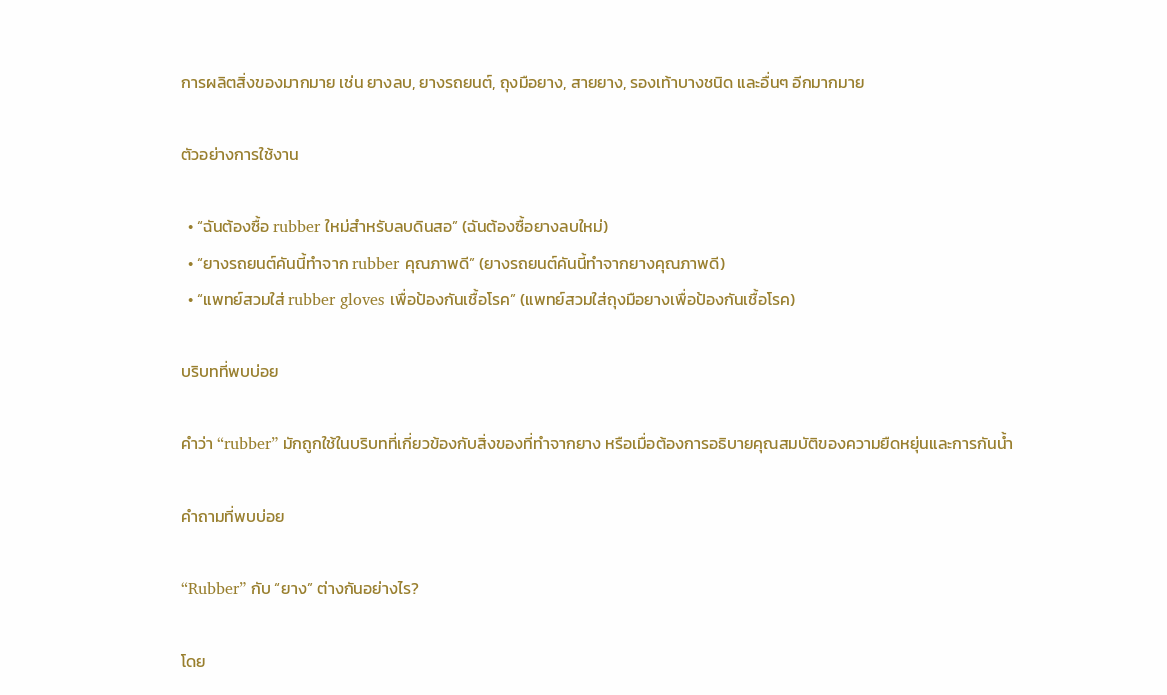การผลิตสิ่งของมากมาย เช่น ยางลบ, ยางรถยนต์, ถุงมือยาง, สายยาง, รองเท้าบางชนิด และอื่นๆ อีกมากมาย

ตัวอย่างการใช้งาน

  • “ฉันต้องซื้อ rubber ใหม่สำหรับลบดินสอ” (ฉันต้องซื้อยางลบใหม่)
  • “ยางรถยนต์คันนี้ทำจาก rubber คุณภาพดี” (ยางรถยนต์คันนี้ทำจากยางคุณภาพดี)
  • “แพทย์สวมใส่ rubber gloves เพื่อป้องกันเชื้อโรค” (แพทย์สวมใส่ถุงมือยางเพื่อป้องกันเชื้อโรค)

บริบทที่พบบ่อย

คำว่า “rubber” มักถูกใช้ในบริบทที่เกี่ยวข้องกับสิ่งของที่ทำจากยาง หรือเมื่อต้องการอธิบายคุณสมบัติของความยืดหยุ่นและการกันน้ำ

คำถามที่พบบ่อย

“Rubber” กับ “ยาง” ต่างกันอย่างไร?

โดย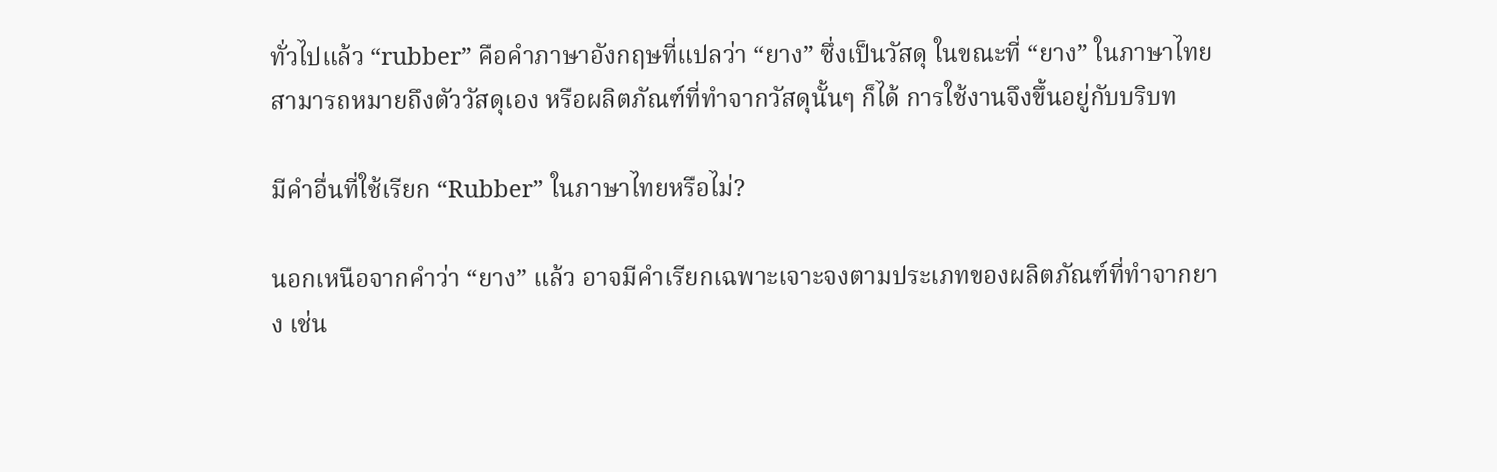ทั่วไปแล้ว “rubber” คือคำภาษาอังกฤษที่แปลว่า “ยาง” ซึ่งเป็นวัสดุ ในขณะที่ “ยาง” ในภาษาไทยสามารถหมายถึงตัววัสดุเอง หรือผลิตภัณฑ์ที่ทำจากวัสดุนั้นๆ ก็ได้ การใช้งานจึงขึ้นอยู่กับบริบท

มีคำอื่นที่ใช้เรียก “Rubber” ในภาษาไทยหรือไม่?

นอกเหนือจากคำว่า “ยาง” แล้ว อาจมีคำเรียกเฉพาะเจาะจงตามประเภทของผลิตภัณฑ์ที่ทำจากยาง เช่น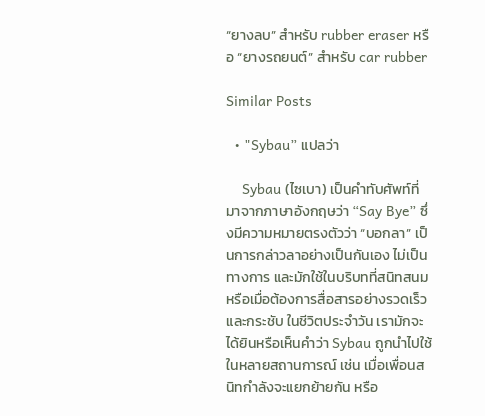“ยางลบ” สำหรับ rubber eraser หรือ “ยางรถยนต์” สำหรับ car rubber

Similar Posts

  • "Sybau” แปลว่า

    Sybau (ไซเบา) เป็นคำทับศัพท์ที่มาจากภาษาอังกฤษว่า “Say Bye” ซึ่งมีความหมายตรงตัวว่า “บอกลา” เป็นการกล่าวลาอย่างเป็นกันเอง ไม่เป็นทางการ และมักใช้ในบริบทที่สนิทสนม หรือเมื่อต้องการสื่อสารอย่างรวดเร็วและกระชับ ในชีวิตประจำวัน เรามักจะได้ยินหรือเห็นคำว่า Sybau ถูกนำไปใช้ในหลายสถานการณ์ เช่น เมื่อเพื่อนสนิทกำลังจะแยกย้ายกัน หรือ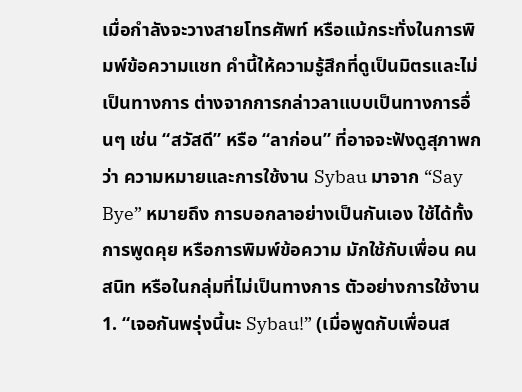เมื่อกำลังจะวางสายโทรศัพท์ หรือแม้กระทั่งในการพิมพ์ข้อความแชท คำนี้ให้ความรู้สึกที่ดูเป็นมิตรและไม่เป็นทางการ ต่างจากการกล่าวลาแบบเป็นทางการอื่นๆ เช่น “สวัสดี” หรือ “ลาก่อน” ที่อาจจะฟังดูสุภาพกว่า ความหมายและการใช้งาน Sybau มาจาก “Say Bye” หมายถึง การบอกลาอย่างเป็นกันเอง ใช้ได้ทั้งการพูดคุย หรือการพิมพ์ข้อความ มักใช้กับเพื่อน คนสนิท หรือในกลุ่มที่ไม่เป็นทางการ ตัวอย่างการใช้งาน 1. “เจอกันพรุ่งนี้นะ Sybau!” (เมื่อพูดกับเพื่อนส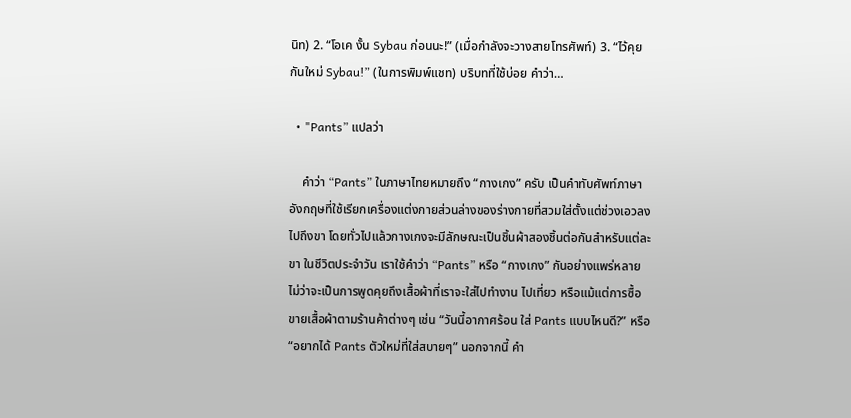นิท) 2. “โอเค งั้น Sybau ก่อนนะ!” (เมื่อกำลังจะวางสายโทรศัพท์) 3. “ไว้คุยกันใหม่ Sybau!” (ในการพิมพ์แชท) บริบทที่ใช้บ่อย คำว่า…

  • "Pants” แปลว่า

    คำว่า “Pants” ในภาษาไทยหมายถึง “กางเกง” ครับ เป็นคำทับศัพท์ภาษาอังกฤษที่ใช้เรียกเครื่องแต่งกายส่วนล่างของร่างกายที่สวมใส่ตั้งแต่ช่วงเอวลงไปถึงขา โดยทั่วไปแล้วกางเกงจะมีลักษณะเป็นชิ้นผ้าสองชิ้นต่อกันสำหรับแต่ละขา ในชีวิตประจำวัน เราใช้คำว่า “Pants” หรือ “กางเกง” กันอย่างแพร่หลาย ไม่ว่าจะเป็นการพูดคุยถึงเสื้อผ้าที่เราจะใส่ไปทำงาน ไปเที่ยว หรือแม้แต่การซื้อขายเสื้อผ้าตามร้านค้าต่างๆ เช่น “วันนี้อากาศร้อน ใส่ Pants แบบไหนดี?” หรือ “อยากได้ Pants ตัวใหม่ที่ใส่สบายๆ” นอกจากนี้ คำ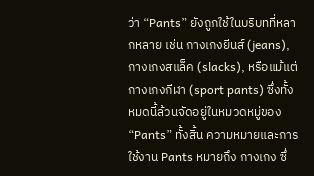ว่า “Pants” ยังถูกใช้ในบริบทที่หลากหลาย เช่น กางเกงยีนส์ (jeans), กางเกงสแล็ค (slacks), หรือแม้แต่กางเกงกีฬา (sport pants) ซึ่งทั้งหมดนี้ล้วนจัดอยู่ในหมวดหมู่ของ “Pants” ทั้งสิ้น ความหมายและการใช้งาน Pants หมายถึง กางเกง ซึ่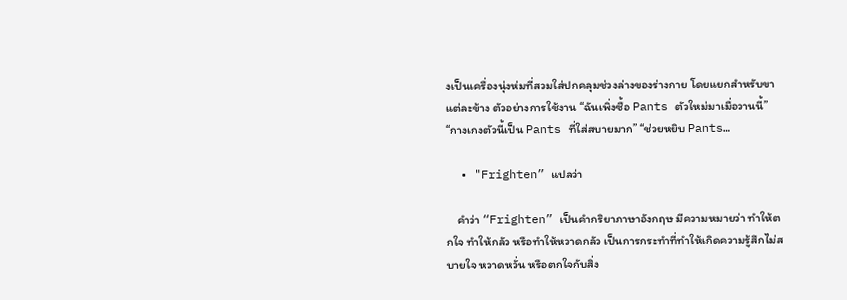งเป็นเครื่องนุ่งห่มที่สวมใส่ปกคลุมช่วงล่างของร่างกาย โดยแยกสำหรับขาแต่ละข้าง ตัวอย่างการใช้งาน “ฉันเพิ่งซื้อ Pants ตัวใหม่มาเมื่อวานนี้” “กางเกงตัวนี้เป็น Pants ที่ใส่สบายมาก” “ช่วยหยิบ Pants…

  • "Frighten” แปลว่า

    คำว่า “Frighten” เป็นคำกริยาภาษาอังกฤษ มีความหมายว่า ทำให้ตกใจ ทำให้กลัว หรือทำให้หวาดกลัว เป็นการกระทำที่ทำให้เกิดความรู้สึกไม่สบายใจ หวาดหวั่น หรือตกใจกับสิ่ง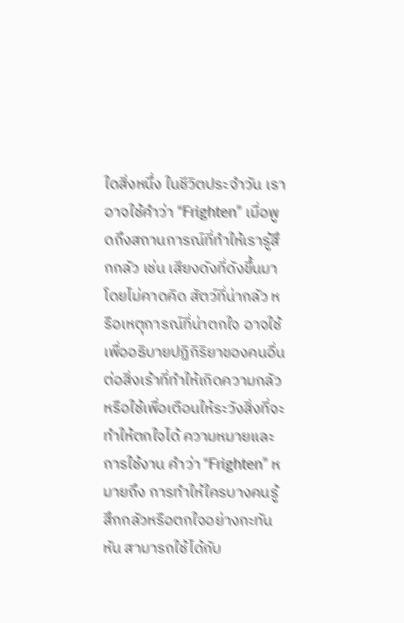ใดสิ่งหนึ่ง ในชีวิตประจำวัน เราอาจใช้คำว่า “Frighten” เมื่อพูดถึงสถานการณ์ที่ทำให้เรารู้สึกกลัว เช่น เสียงดังที่ดังขึ้นมาโดยไม่คาดคิด สัตว์ที่น่ากลัว หรือเหตุการณ์ที่น่าตกใจ อาจใช้เพื่ออธิบายปฏิกิริยาของคนอื่นต่อสิ่งเร้าที่ทำให้เกิดความกลัว หรือใช้เพื่อเตือนให้ระวังสิ่งที่จะทำให้ตกใจได้ ความหมายและการใช้งาน คำว่า “Frighten” หมายถึง การทำให้ใครบางคนรู้สึกกลัวหรือตกใจอย่างกะทันหัน สามารถใช้ได้กับ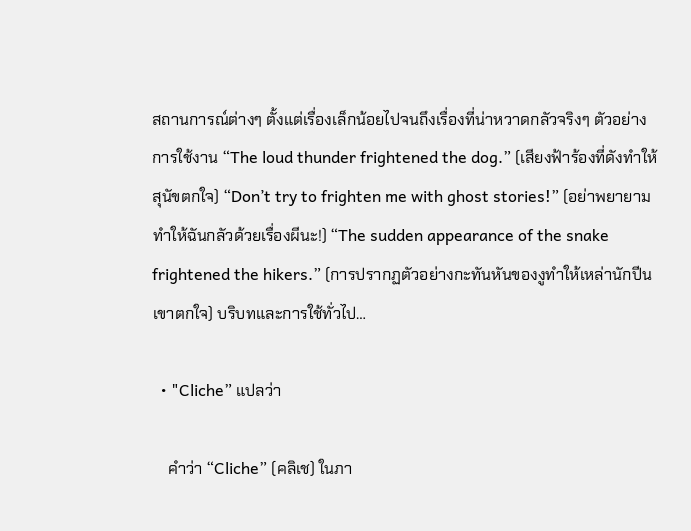สถานการณ์ต่างๆ ตั้งแต่เรื่องเล็กน้อยไปจนถึงเรื่องที่น่าหวาดกลัวจริงๆ ตัวอย่างการใช้งาน “The loud thunder frightened the dog.” (เสียงฟ้าร้องที่ดังทำให้สุนัขตกใจ) “Don’t try to frighten me with ghost stories!” (อย่าพยายามทำให้ฉันกลัวด้วยเรื่องผีนะ!) “The sudden appearance of the snake frightened the hikers.” (การปรากฏตัวอย่างกะทันหันของงูทำให้เหล่านักปีนเขาตกใจ) บริบทและการใช้ทั่วไป…

  • "Cliche” แปลว่า

    คำว่า “Cliche” (คลิเช) ในภา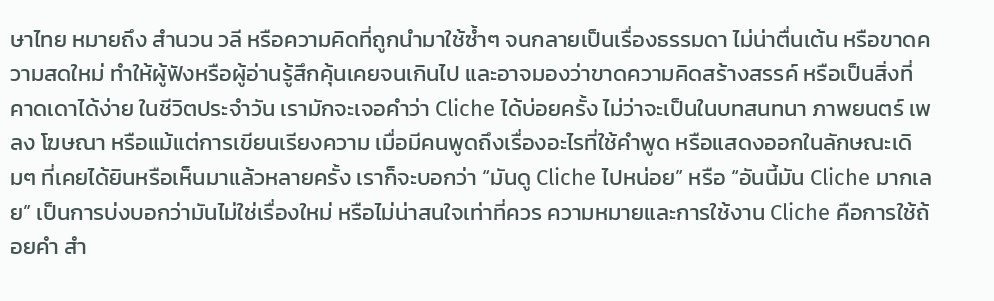ษาไทย หมายถึง สำนวน วลี หรือความคิดที่ถูกนำมาใช้ซ้ำๆ จนกลายเป็นเรื่องธรรมดา ไม่น่าตื่นเต้น หรือขาดความสดใหม่ ทำให้ผู้ฟังหรือผู้อ่านรู้สึกคุ้นเคยจนเกินไป และอาจมองว่าขาดความคิดสร้างสรรค์ หรือเป็นสิ่งที่คาดเดาได้ง่าย ในชีวิตประจำวัน เรามักจะเจอคำว่า Cliche ได้บ่อยครั้ง ไม่ว่าจะเป็นในบทสนทนา ภาพยนตร์ เพลง โฆษณา หรือแม้แต่การเขียนเรียงความ เมื่อมีคนพูดถึงเรื่องอะไรที่ใช้คำพูด หรือแสดงออกในลักษณะเดิมๆ ที่เคยได้ยินหรือเห็นมาแล้วหลายครั้ง เราก็จะบอกว่า “มันดู Cliche ไปหน่อย” หรือ “อันนี้มัน Cliche มากเลย” เป็นการบ่งบอกว่ามันไม่ใช่เรื่องใหม่ หรือไม่น่าสนใจเท่าที่ควร ความหมายและการใช้งาน Cliche คือการใช้ถ้อยคำ สำ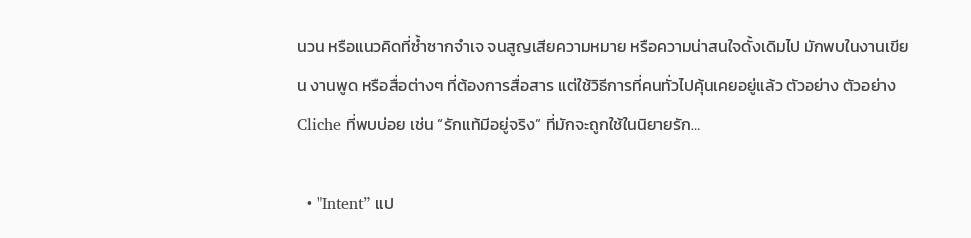นวน หรือแนวคิดที่ซ้ำซากจำเจ จนสูญเสียความหมาย หรือความน่าสนใจดั้งเดิมไป มักพบในงานเขียน งานพูด หรือสื่อต่างๆ ที่ต้องการสื่อสาร แต่ใช้วิธีการที่คนทั่วไปคุ้นเคยอยู่แล้ว ตัวอย่าง ตัวอย่าง Cliche ที่พบบ่อย เช่น “รักแท้มีอยู่จริง” ที่มักจะถูกใช้ในนิยายรัก…

  • "Intent” แป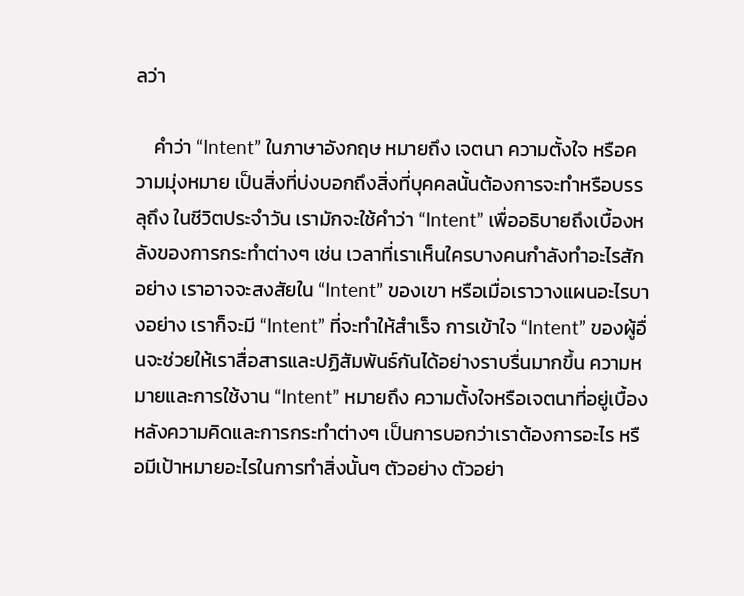ลว่า

    คำว่า “Intent” ในภาษาอังกฤษ หมายถึง เจตนา ความตั้งใจ หรือความมุ่งหมาย เป็นสิ่งที่บ่งบอกถึงสิ่งที่บุคคลนั้นต้องการจะทำหรือบรรลุถึง ในชีวิตประจำวัน เรามักจะใช้คำว่า “Intent” เพื่ออธิบายถึงเบื้องหลังของการกระทำต่างๆ เช่น เวลาที่เราเห็นใครบางคนกำลังทำอะไรสักอย่าง เราอาจจะสงสัยใน “Intent” ของเขา หรือเมื่อเราวางแผนอะไรบางอย่าง เราก็จะมี “Intent” ที่จะทำให้สำเร็จ การเข้าใจ “Intent” ของผู้อื่นจะช่วยให้เราสื่อสารและปฏิสัมพันธ์กันได้อย่างราบรื่นมากขึ้น ความหมายและการใช้งาน “Intent” หมายถึง ความตั้งใจหรือเจตนาที่อยู่เบื้องหลังความคิดและการกระทำต่างๆ เป็นการบอกว่าเราต้องการอะไร หรือมีเป้าหมายอะไรในการทำสิ่งนั้นๆ ตัวอย่าง ตัวอย่า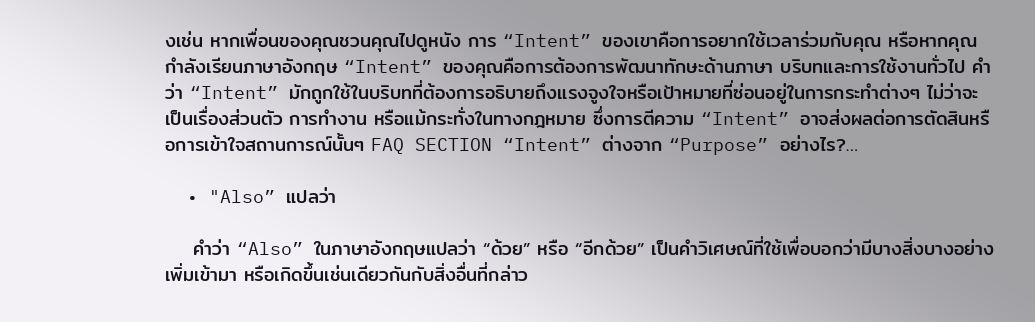งเช่น หากเพื่อนของคุณชวนคุณไปดูหนัง การ “Intent” ของเขาคือการอยากใช้เวลาร่วมกับคุณ หรือหากคุณกำลังเรียนภาษาอังกฤษ “Intent” ของคุณคือการต้องการพัฒนาทักษะด้านภาษา บริบทและการใช้งานทั่วไป คำว่า “Intent” มักถูกใช้ในบริบทที่ต้องการอธิบายถึงแรงจูงใจหรือเป้าหมายที่ซ่อนอยู่ในการกระทำต่างๆ ไม่ว่าจะเป็นเรื่องส่วนตัว การทำงาน หรือแม้กระทั่งในทางกฎหมาย ซึ่งการตีความ “Intent” อาจส่งผลต่อการตัดสินหรือการเข้าใจสถานการณ์นั้นๆ FAQ SECTION “Intent” ต่างจาก “Purpose” อย่างไร?…

  • "Also” แปลว่า

    คำว่า “Also” ในภาษาอังกฤษแปลว่า “ด้วย” หรือ “อีกด้วย” เป็นคำวิเศษณ์ที่ใช้เพื่อบอกว่ามีบางสิ่งบางอย่างเพิ่มเข้ามา หรือเกิดขึ้นเช่นเดียวกันกับสิ่งอื่นที่กล่าว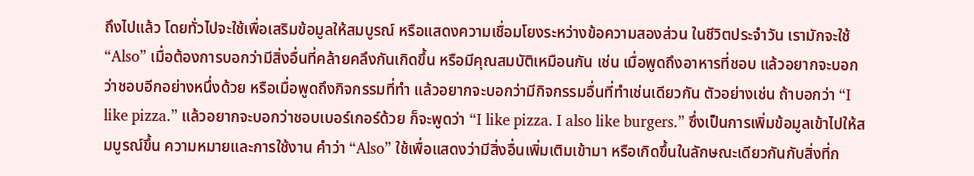ถึงไปแล้ว โดยทั่วไปจะใช้เพื่อเสริมข้อมูลให้สมบูรณ์ หรือแสดงความเชื่อมโยงระหว่างข้อความสองส่วน ในชีวิตประจำวัน เรามักจะใช้ “Also” เมื่อต้องการบอกว่ามีสิ่งอื่นที่คล้ายคลึงกันเกิดขึ้น หรือมีคุณสมบัติเหมือนกัน เช่น เมื่อพูดถึงอาหารที่ชอบ แล้วอยากจะบอกว่าชอบอีกอย่างหนึ่งด้วย หรือเมื่อพูดถึงกิจกรรมที่ทำ แล้วอยากจะบอกว่ามีกิจกรรมอื่นที่ทำเช่นเดียวกัน ตัวอย่างเช่น ถ้าบอกว่า “I like pizza.” แล้วอยากจะบอกว่าชอบเบอร์เกอร์ด้วย ก็จะพูดว่า “I like pizza. I also like burgers.” ซึ่งเป็นการเพิ่มข้อมูลเข้าไปให้สมบูรณ์ขึ้น ความหมายและการใช้งาน คำว่า “Also” ใช้เพื่อแสดงว่ามีสิ่งอื่นเพิ่มเติมเข้ามา หรือเกิดขึ้นในลักษณะเดียวกันกับสิ่งที่ก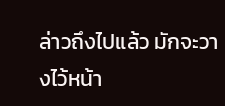ล่าวถึงไปแล้ว มักจะวางไว้หน้า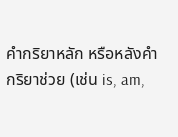คำกริยาหลัก หรือหลังคำกริยาช่วย (เช่น is, am,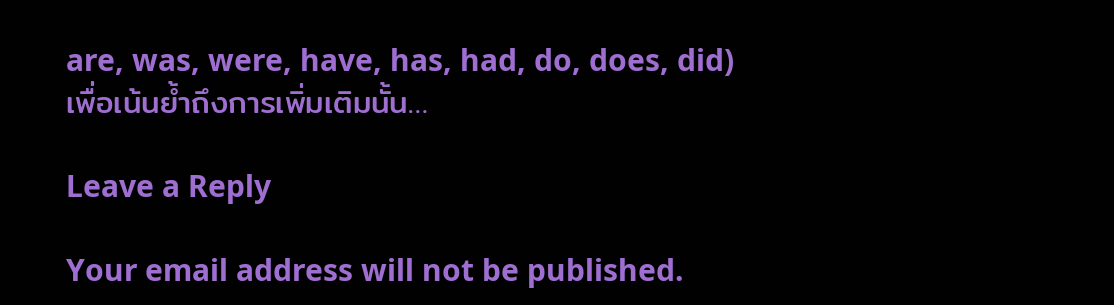are, was, were, have, has, had, do, does, did) เพื่อเน้นย้ำถึงการเพิ่มเติมนั้น…

Leave a Reply

Your email address will not be published.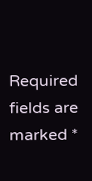Required fields are marked *